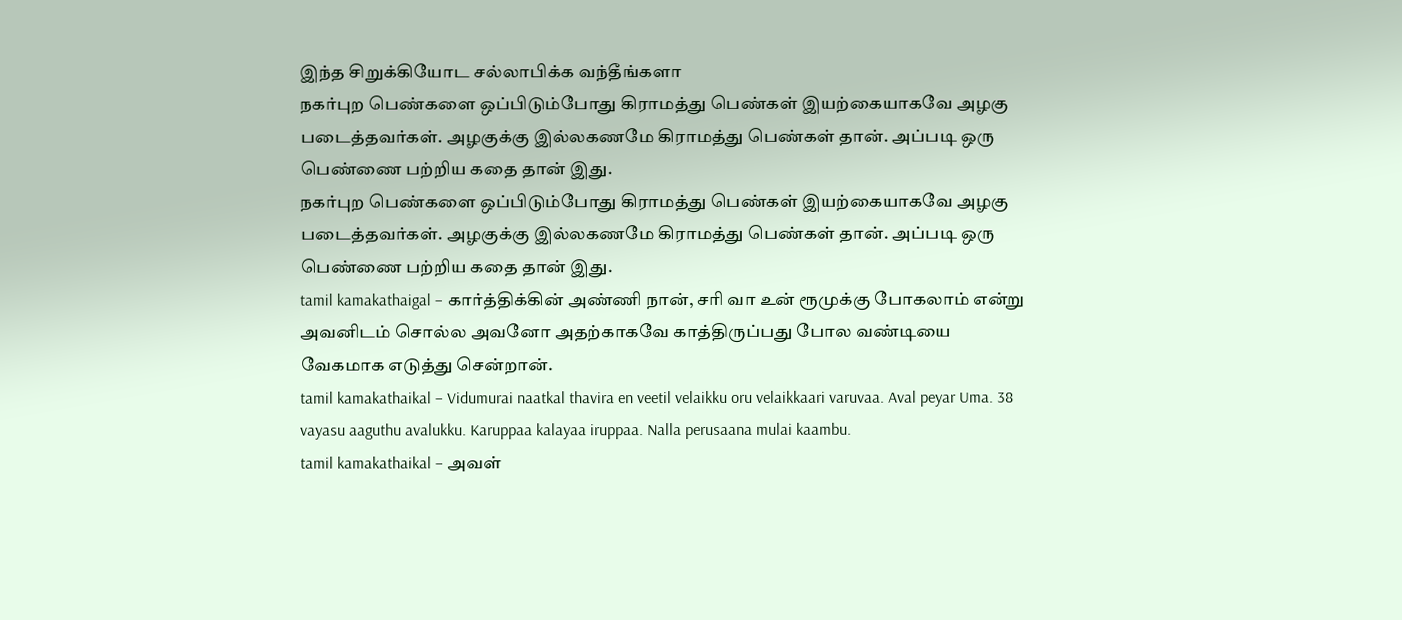இந்த சிறுக்கியோட சல்லாபிக்க வந்தீங்களா
நகர்புற பெண்களை ஒப்பிடும்போது கிராமத்து பெண்கள் இயற்கையாகவே அழகு படைத்தவர்கள். அழகுக்கு இல்லகணமே கிராமத்து பெண்கள் தான். அப்படி ஒரு பெண்ணை பற்றிய கதை தான் இது.
நகர்புற பெண்களை ஒப்பிடும்போது கிராமத்து பெண்கள் இயற்கையாகவே அழகு படைத்தவர்கள். அழகுக்கு இல்லகணமே கிராமத்து பெண்கள் தான். அப்படி ஒரு பெண்ணை பற்றிய கதை தான் இது.
tamil kamakathaigal – கார்த்திக்கின் அண்ணி நான், சரி வா உன் ரூமுக்கு போகலாம் என்று அவனிடம் சொல்ல அவனோ அதற்காகவே காத்திருப்பது போல வண்டியை வேகமாக எடுத்து சென்றான்.
tamil kamakathaikal – Vidumurai naatkal thavira en veetil velaikku oru velaikkaari varuvaa. Aval peyar Uma. 38 vayasu aaguthu avalukku. Karuppaa kalayaa iruppaa. Nalla perusaana mulai kaambu.
tamil kamakathaikal – அவள்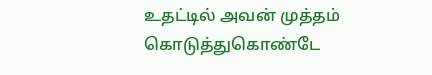உதட்டில் அவன் முத்தம் கொடுத்துகொண்டே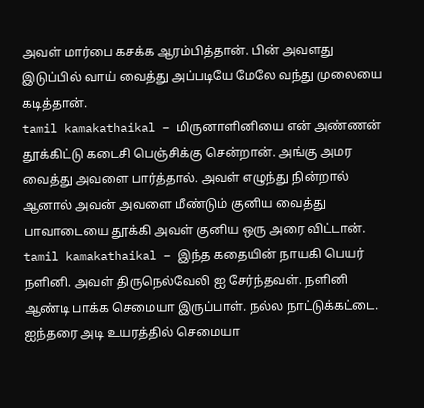அவள் மார்பை கசக்க ஆரம்பித்தான். பின் அவளது இடுப்பில் வாய் வைத்து அப்படியே மேலே வந்து முலையை கடித்தான்.
tamil kamakathaikal – மிருனாளினியை என் அண்ணன் தூக்கிட்டு கடைசி பெஞ்சிக்கு சென்றான். அங்கு அமர வைத்து அவளை பார்த்தால். அவள் எழுந்து நின்றால் ஆனால் அவன் அவளை மீண்டும் குனிய வைத்து பாவாடையை தூக்கி அவள் குனிய ஒரு அரை விட்டான்.
tamil kamakathaikal – இந்த கதையின் நாயகி பெயர் நளினி. அவள் திருநெல்வேலி ஐ சேர்ந்தவள். நளினி ஆண்டி பாக்க செமையா இருப்பாள். நல்ல நாட்டுக்கட்டை. ஐந்தரை அடி உயரத்தில் செமையா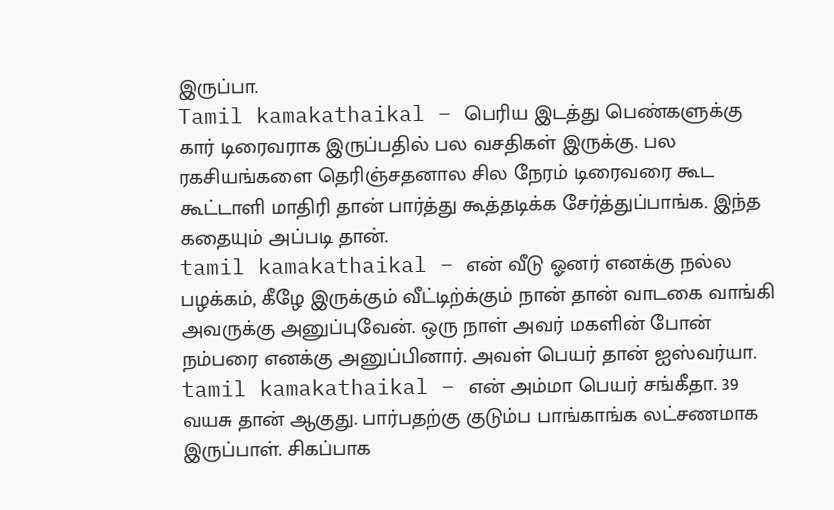இருப்பா.
Tamil kamakathaikal – பெரிய இடத்து பெண்களுக்கு கார் டிரைவராக இருப்பதில் பல வசதிகள் இருக்கு. பல ரகசியங்களை தெரிஞ்சதனால சில நேரம் டிரைவரை கூட கூட்டாளி மாதிரி தான் பார்த்து கூத்தடிக்க சேர்த்துப்பாங்க. இந்த கதையும் அப்படி தான்.
tamil kamakathaikal – என் வீடு ஓனர் எனக்கு நல்ல பழக்கம், கீழே இருக்கும் வீட்டிற்க்கும் நான் தான் வாடகை வாங்கி அவருக்கு அனுப்புவேன். ஒரு நாள் அவர் மகளின் போன் நம்பரை எனக்கு அனுப்பினார். அவள் பெயர் தான் ஐஸ்வர்யா.
tamil kamakathaikal – என் அம்மா பெயர் சங்கீதா. 39 வயசு தான் ஆகுது. பார்பதற்கு குடும்ப பாங்காங்க லட்சணமாக இருப்பாள். சிகப்பாக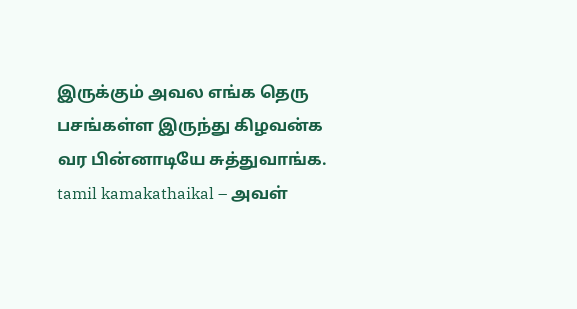இருக்கும் அவல எங்க தெரு பசங்கள்ள இருந்து கிழவன்க வர பின்னாடியே சுத்துவாங்க.
tamil kamakathaikal – அவள்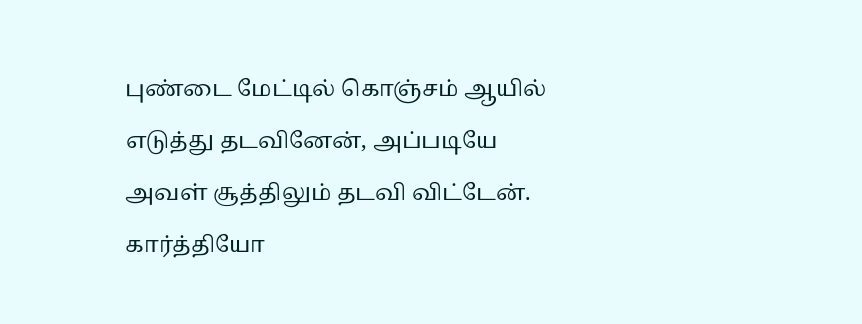புண்டை மேட்டில் கொஞ்சம் ஆயில் எடுத்து தடவினேன், அப்படியே அவள் சூத்திலும் தடவி விட்டேன். கார்த்தியோ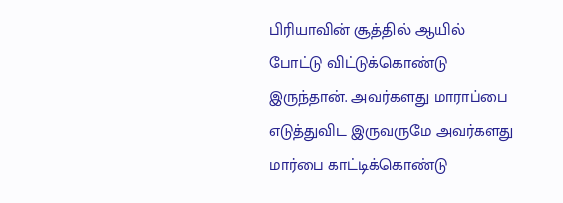பிரியாவின் சூத்தில் ஆயில் போட்டு விட்டுக்கொண்டு இருந்தான். அவர்களது மாராப்பை எடுத்துவிட இருவருமே அவர்களது மார்பை காட்டிக்கொண்டு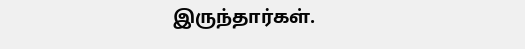இருந்தார்கள்.